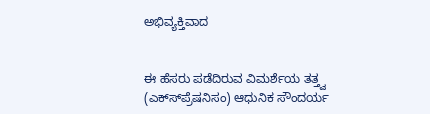ಅಭಿವ್ಯಕ್ತಿವಾದ


ಈ ಹೆಸರು ಪಡೆದಿರುವ ವಿಮರ್ಶೆಯ ತತ್ತ್ವ (ಎಕ್ಸ್‍ಪ್ರೆಷನಿಸಂ) ಆಧುನಿಕ ಸೌಂದರ್ಯ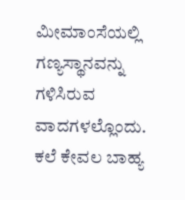ಮೀಮಾಂಸೆಯಲ್ಲಿ ಗಣ್ಯಸ್ಥಾನವನ್ನು ಗಳಿಸಿರುವ ವಾದಗಳಲ್ಲೊಂದು. ಕಲೆ ಕೇವಲ ಬಾಹ್ಯ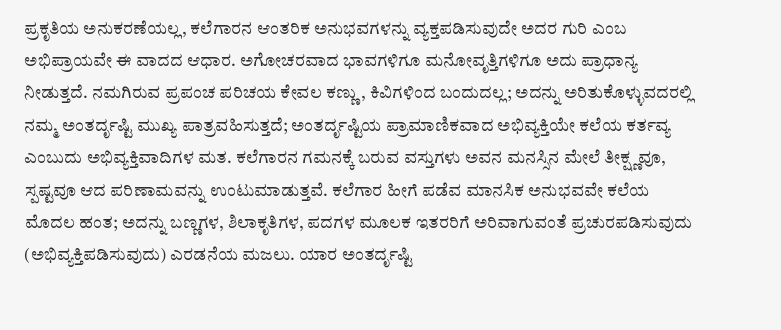ಪ್ರಕೃತಿಯ ಅನುಕರಣೆಯಲ್ಲ, ಕಲೆಗಾರನ ಆಂತರಿಕ ಅನುಭವಗಳನ್ನು ವ್ಯಕ್ತಪಡಿಸುವುದೇ ಅದರ ಗುರಿ ಎಂಬ ಅಭಿಪ್ರಾಯವೇ ಈ ವಾದದ ಆಧಾರ. ಅಗೋಚರವಾದ ಭಾವಗಳಿಗೂ ಮನೋವೃತ್ತಿಗಳಿಗೂ ಅದು ಪ್ರಾಧಾನ್ಯ ನೀಡುತ್ತದೆ. ನಮಗಿರುವ ಪ್ರಪಂಚ ಪರಿಚಯ ಕೇವಲ ಕಣ್ಣು, ಕಿವಿಗಳಿಂದ ಬಂದುದಲ್ಲ; ಅದನ್ನು ಅರಿತುಕೊಳ್ಳುವದರಲ್ಲಿ ನಮ್ಮ ಅಂತರ್ದೃಷ್ಟಿ ಮುಖ್ಯ ಪಾತ್ರವಹಿಸುತ್ತದೆ; ಅಂತರ್ದೃಷ್ಟಿಯ ಪ್ರಾಮಾಣಿಕವಾದ ಅಭಿವ್ಯಕ್ತಿಯೇ ಕಲೆಯ ಕರ್ತವ್ಯ ಎಂಬುದು ಅಭಿವ್ಯಕ್ತಿವಾದಿಗಳ ಮತ. ಕಲೆಗಾರನ ಗಮನಕ್ಕೆ ಬರುವ ವಸ್ತುಗಳು ಅವನ ಮನಸ್ಸಿನ ಮೇಲೆ ತೀಕ್ಷ್ಣವೂ, ಸ್ಪಷ್ಟವೂ ಆದ ಪರಿಣಾಮವನ್ನು ಉಂಟುಮಾಡುತ್ತವೆ. ಕಲೆಗಾರ ಹೀಗೆ ಪಡೆವ ಮಾನಸಿಕ ಅನುಭವವೇ ಕಲೆಯ ಮೊದಲ ಹಂತ; ಅದನ್ನು ಬಣ್ಣಗಳ, ಶಿಲಾಕೃತಿಗಳ, ಪದಗಳ ಮೂಲಕ ಇತರರಿಗೆ ಅರಿವಾಗುವಂತೆ ಪ್ರಚುರಪಡಿಸುವುದು (ಅಭಿವ್ಯಕ್ತಿಪಡಿಸುವುದು) ಎರಡನೆಯ ಮಜಲು. ಯಾರ ಅಂತರ್ದೃಷ್ಟಿ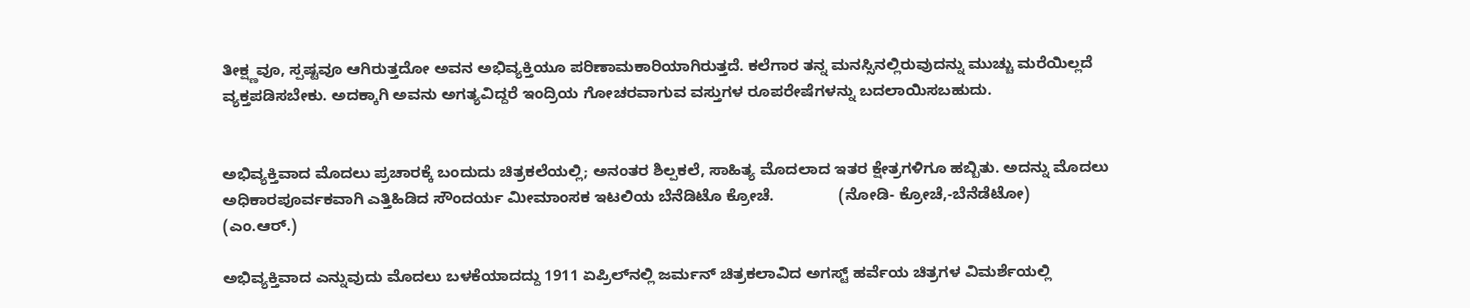ತೀಕ್ಷ್ಣವೂ, ಸ್ಪಷ್ಟವೂ ಆಗಿರುತ್ತದೋ ಅವನ ಅಭಿವ್ಯಕ್ತಿಯೂ ಪರಿಣಾಮಕಾರಿಯಾಗಿರುತ್ತದೆ. ಕಲೆಗಾರ ತನ್ನ ಮನಸ್ಸಿನಲ್ಲಿರುವುದನ್ನು ಮುಚ್ಚು ಮರೆಯಿಲ್ಲದೆ ವ್ಯಕ್ತಪಡಿಸಬೇಕು. ಅದಕ್ಕಾಗಿ ಅವನು ಅಗತ್ಯವಿದ್ದರೆ ಇಂದ್ರಿಯ ಗೋಚರವಾಗುವ ವಸ್ತುಗಳ ರೂಪರೇಷೆಗಳನ್ನು ಬದಲಾಯಿಸಬಹುದು.


ಅಭಿವ್ಯಕ್ತಿವಾದ ಮೊದಲು ಪ್ರಚಾರಕ್ಕೆ ಬಂದುದು ಚಿತ್ರಕಲೆಯಲ್ಲಿ; ಅನಂತರ ಶಿಲ್ಪಕಲೆ, ಸಾಹಿತ್ಯ ಮೊದಲಾದ ಇತರ ಕ್ಷೇತ್ರಗಳಿಗೂ ಹಬ್ಬಿತು. ಅದನ್ನು ಮೊದಲು ಅಧಿಕಾರಪೂರ್ವಕವಾಗಿ ಎತ್ತಿಹಿಡಿದ ಸೌಂದರ್ಯ ಮೀಮಾಂಸಕ ಇಟಲಿಯ ಬೆನೆಡಿಟೊ ಕ್ರೋಚೆ.               (ನೋಡಿ- ಕ್ರೋಚೆ,-ಬೆನೆಡೆಟೋ)                     (ಎಂ.ಆರ್.)

ಅಭಿವ್ಯಕ್ತಿವಾದ ಎನ್ನುವುದು ಮೊದಲು ಬಳಕೆಯಾದದ್ದು 1911 ಏಪ್ರಿಲ್‍ನಲ್ಲಿ ಜರ್ಮನ್ ಚಿತ್ರಕಲಾವಿದ ಅಗಸ್ಟ್ ಹರ್ವೆಯ ಚಿತ್ರಗಳ ವಿಮರ್ಶೆಯಲ್ಲಿ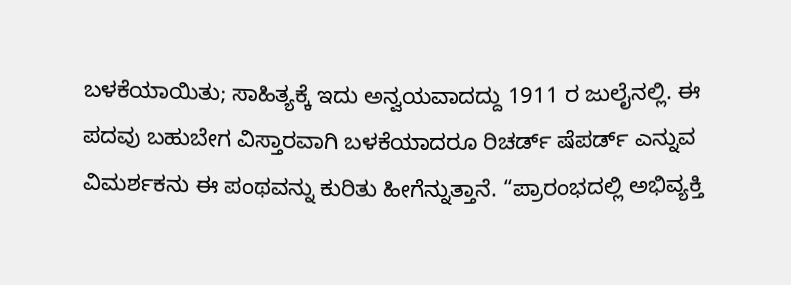ಬಳಕೆಯಾಯಿತು; ಸಾಹಿತ್ಯಕ್ಕೆ ಇದು ಅನ್ವಯವಾದದ್ದು 1911 ರ ಜುಲೈನಲ್ಲಿ. ಈ ಪದವು ಬಹುಬೇಗ ವಿಸ್ತಾರವಾಗಿ ಬಳಕೆಯಾದರೂ ರಿಚರ್ಡ್ ಷೆಪರ್ಡ್ ಎನ್ನುವ ವಿಮರ್ಶಕನು ಈ ಪಂಥವನ್ನು ಕುರಿತು ಹೀಗೆನ್ನುತ್ತಾನೆ. “ಪ್ರಾರಂಭದಲ್ಲಿ ಅಭಿವ್ಯಕ್ತಿ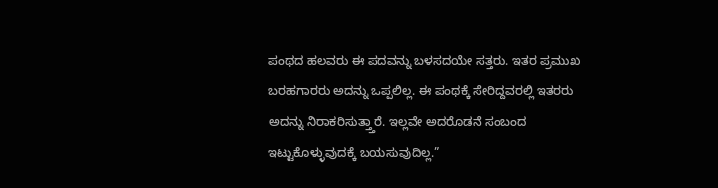ಪಂಥದ ಹಲವರು ಈ ಪದವನ್ನು ಬಳಸದಯೇ ಸತ್ತರು. ಇತರ ಪ್ರಮುಖ ಬರಹಗಾರರು ಅದನ್ನು ಒಪ್ಪಲಿಲ್ಲ. ಈ ಪಂಥಕ್ಕೆ ಸೇರಿದ್ದವರಲ್ಲಿ ಇತರರು ಅದನ್ನು ನಿರಾಕರಿಸುತ್ತ್ತಾರೆ. ಇಲ್ಲವೇ ಅದರೊಡನೆ ಸಂಬಂದ ಇಟ್ಟುಕೊಳ್ಳುವುದಕ್ಕೆ ಬಯಸುವುದಿಲ್ಲ.”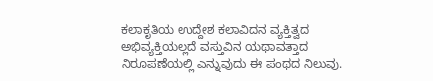ಕಲಾಕೃತಿಯ ಉದ್ದೇಶ ಕಲಾವಿದನ ವ್ಯಕ್ತಿತ್ವದ ಅಭಿವ್ಯಕ್ತಿಯಲ್ಲದೆ ವಸ್ತುವಿನ ಯಥಾವತ್ತಾದ ನಿರೂಪಣೆಯಲ್ಲಿ ಎನ್ನುವುದು ಈ ಪಂಥದ ನಿಲುವು.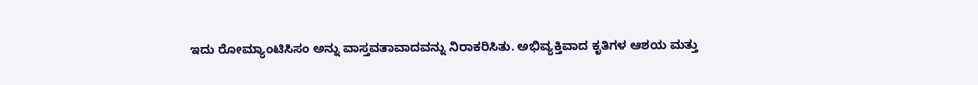ಇದು ರೋಮ್ಯಾಂಟಿಸಿಸಂ ಅನ್ನು ವಾಸ್ತವತಾವಾದವನ್ನು ನಿರಾಕರಿಸಿತು. ಅಭಿವ್ಯಕ್ತಿವಾದ ಕೃತಿಗಳ ಆಶಯ ಮತ್ತು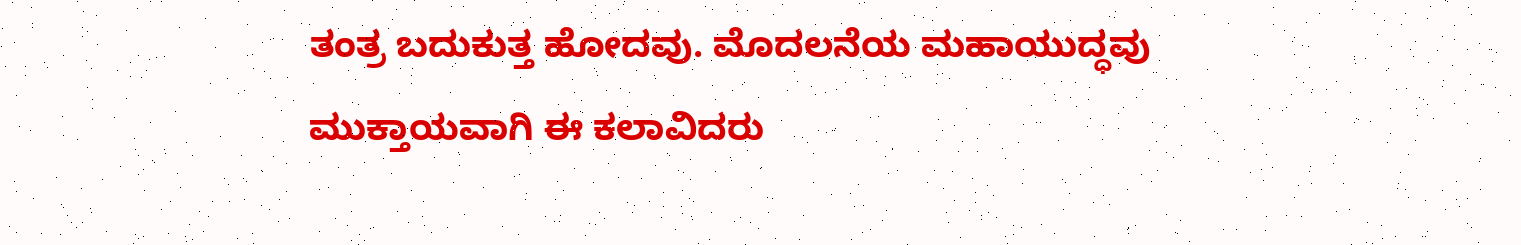ತಂತ್ರ ಬದುಕುತ್ತ ಹೋದವು. ಮೊದಲನೆಯ ಮಹಾಯುದ್ಧವು ಮುಕ್ತಾಯವಾಗಿ ಈ ಕಲಾವಿದರು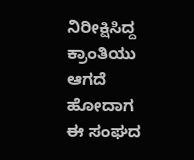ನಿರೀಕ್ಷಿಸಿದ್ದ ಕ್ರಾಂತಿಯು ಆಗದೆ ಹೋದಾಗ ಈ ಸಂಘದ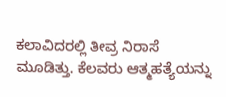ಕಲಾವಿದರಲ್ಲಿ ತೀವ್ರ ನಿರಾಸೆ ಮೂಡಿತ್ತು. ಕೆಲವರು ಆತ್ಮಹತ್ಯೆಯನ್ನು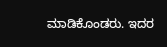ಮಾಡಿಕೊಂಡರು. ಇದರ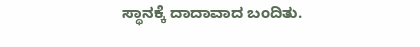ಸ್ಥಾನಕ್ಕೆ ದಾದಾವಾದ ಬಂದಿತು.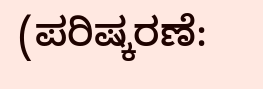(ಪರಿಷ್ಕರಣೆ: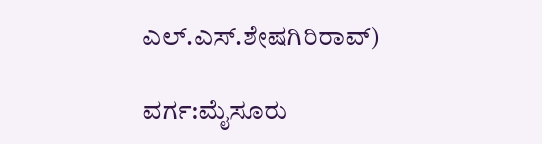ಎಲ್.ಎಸ್.ಶೇಷಗಿರಿರಾವ್)

ವರ್ಗ:ಮೈಸೂರು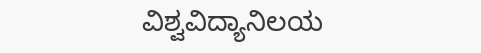ವಿಶ್ವವಿದ್ಯಾನಿಲಯ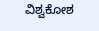ವಿಶ್ವಕೋಶ